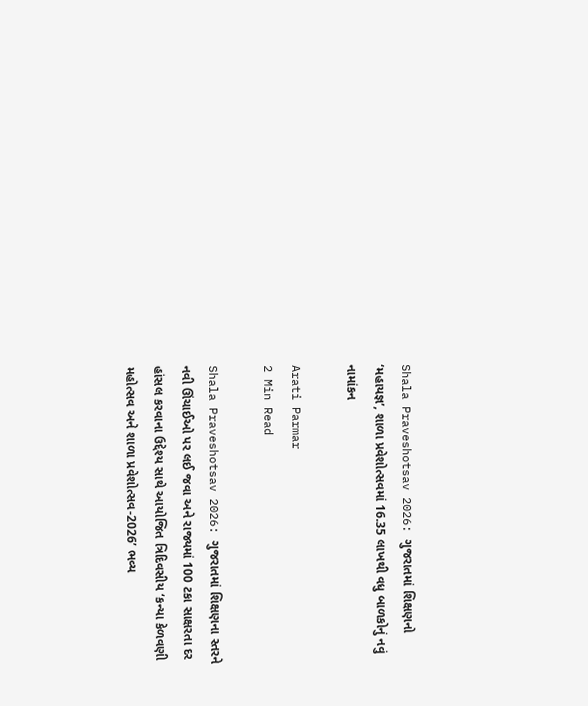Shala Praveshotsav 2026: ગુજરાતમાં શિક્ષણનો ‘મહાયજ્ઞ’, શાળા પ્રવેશોત્સવમાં 16.35 લાખથી વધુ બાળકોનું નવું નામાંકન

Arati Parmar
2 Min Read

Shala Praveshotsav 2026: ગુજરાતમાં શિક્ષણના સ્તરને નવી ઊંચાઈઓ પર લઈ જવા અને રાજ્યમાં 100 ટકા સાક્ષરતા દર હાંસલ કરવાના ઉદ્દેશ્ય સાથે આયોજિત ત્રિદિવસીય ‘કન્યા કેળવણી મહોત્સવ અને શાળા પ્રવેશોત્સવ-2026’ ભવ્ય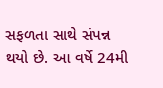સફળતા સાથે સંપન્ન થયો છે. આ વર્ષે 24મી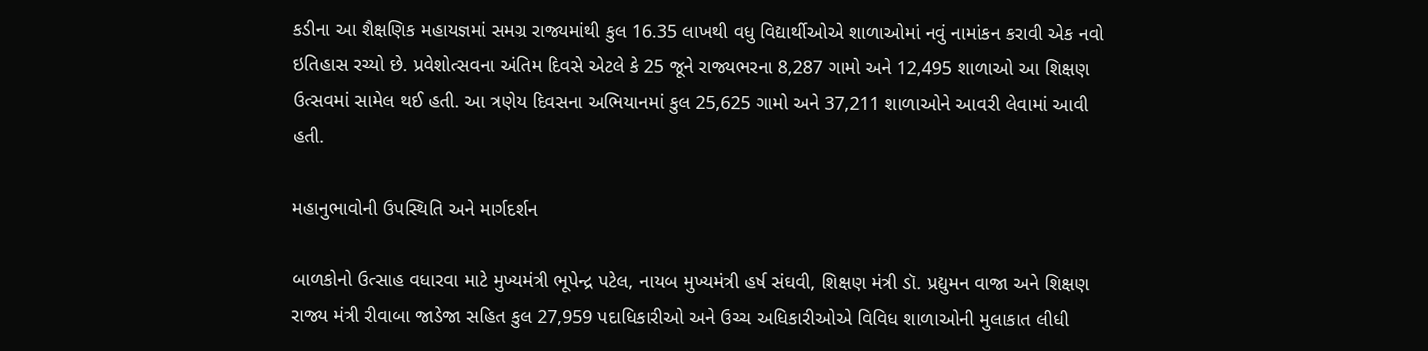કડીના આ શૈક્ષણિક મહાયજ્ઞમાં સમગ્ર રાજ્યમાંથી કુલ 16.35 લાખથી વધુ વિદ્યાર્થીઓએ શાળાઓમાં નવું નામાંકન કરાવી એક નવો ઇતિહાસ રચ્યો છે. પ્રવેશોત્સવના અંતિમ દિવસે એટલે કે 25 જૂને રાજ્યભરના 8,287 ગામો અને 12,495 શાળાઓ આ શિક્ષણ ઉત્સવમાં સામેલ થઈ હતી. આ ત્રણેય દિવસના અભિયાનમાં કુલ 25,625 ગામો અને 37,211 શાળાઓને આવરી લેવામાં આવી હતી.

મહાનુભાવોની ઉપસ્થિતિ અને માર્ગદર્શન

બાળકોનો ઉત્સાહ વધારવા માટે મુખ્યમંત્રી ભૂપેન્દ્ર પટેલ, નાયબ મુખ્યમંત્રી હર્ષ સંઘવી, શિક્ષણ મંત્રી ડૉ. પ્રદ્યુમન વાજા અને શિક્ષણ રાજ્ય મંત્રી રીવાબા જાડેજા સહિત કુલ 27,959 પદાધિકારીઓ અને ઉચ્ચ અધિકારીઓએ વિવિધ શાળાઓની મુલાકાત લીધી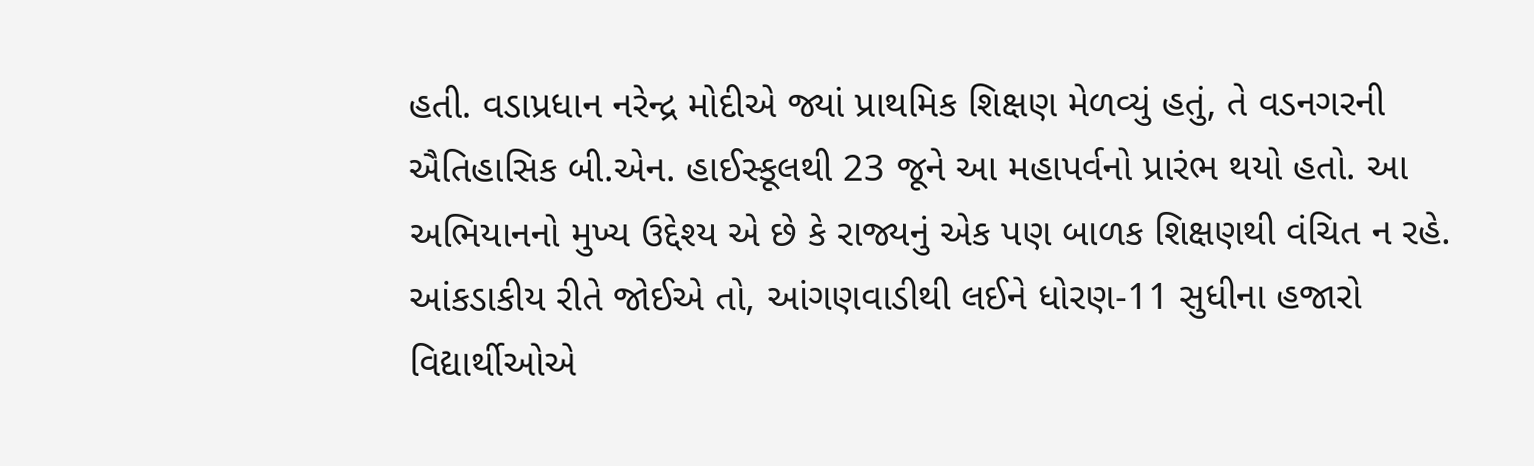હતી. વડાપ્રધાન નરેન્દ્ર મોદીએ જ્યાં પ્રાથમિક શિક્ષણ મેળવ્યું હતું, તે વડનગરની ઐતિહાસિક બી.એન. હાઈસ્કૂલથી 23 જૂને આ મહાપર્વનો પ્રારંભ થયો હતો. આ અભિયાનનો મુખ્ય ઉદ્દેશ્ય એ છે કે રાજ્યનું એક પણ બાળક શિક્ષણથી વંચિત ન રહે. આંકડાકીય રીતે જોઈએ તો, આંગણવાડીથી લઈને ધોરણ-11 સુધીના હજારો વિદ્યાર્થીઓએ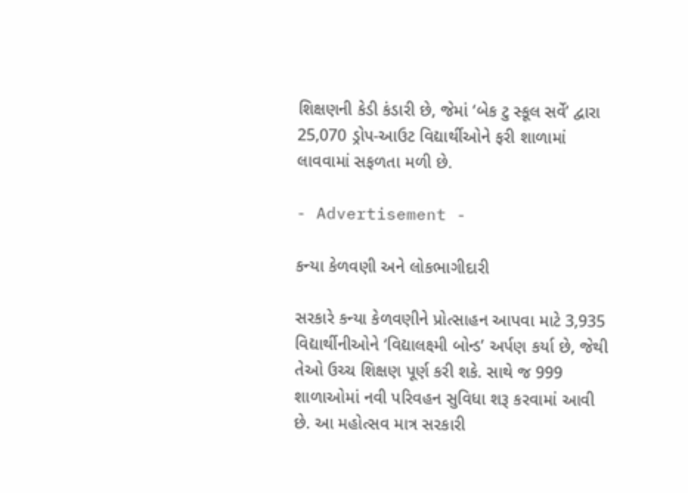શિક્ષણની કેડી કંડારી છે, જેમાં ‘બેક ટુ સ્કૂલ સર્વે’ દ્વારા 25,070 ડ્રોપ-આઉટ વિદ્યાર્થીઓને ફરી શાળામાં લાવવામાં સફળતા મળી છે.

- Advertisement -

કન્યા કેળવણી અને લોકભાગીદારી

સરકારે કન્યા કેળવણીને પ્રોત્સાહન આપવા માટે 3,935 વિદ્યાર્થીનીઓને ‘વિદ્યાલક્ષ્મી બોન્ડ’ અર્પણ કર્યા છે, જેથી તેઓ ઉચ્ચ શિક્ષણ પૂર્ણ કરી શકે. સાથે જ 999 શાળાઓમાં નવી પરિવહન સુવિધા શરૂ કરવામાં આવી છે. આ મહોત્સવ માત્ર સરકારી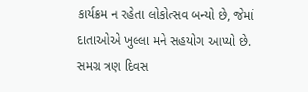કાર્યક્રમ ન રહેતા લોકોત્સવ બન્યો છે, જેમાં દાતાઓએ ખુલ્લા મને સહયોગ આપ્યો છે. સમગ્ર ત્રણ દિવસ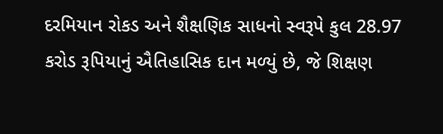દરમિયાન રોકડ અને શૈક્ષણિક સાધનો સ્વરૂપે કુલ 28.97 કરોડ રૂપિયાનું ઐતિહાસિક દાન મળ્યું છે, જે શિક્ષણ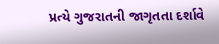પ્રત્યે ગુજરાતની જાગૃતતા દર્શાવે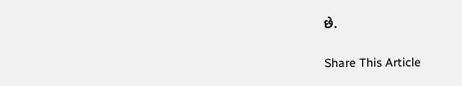છે.

Share This Article